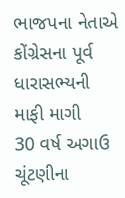ભાજપના નેતાએ કોંગ્રેસના પૂર્વ ધારાસભ્યની માફી માગી
30 વર્ષ અગાઉ ચૂંટણીના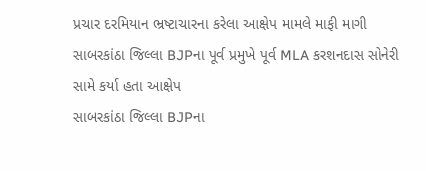પ્રચાર દરમિયાન ભ્રષ્ટાચારના કરેલા આક્ષેપ મામલે માફી માગી
સાબરકાંઠા જિલ્લા BJPના પૂર્વ પ્રમુખે પૂર્વ MLA કરશનદાસ સોનેરી સામે કર્યા હતા આક્ષેપ
સાબરકાંઠા જિલ્લા BJPના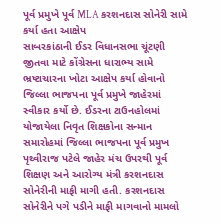પૂર્વ પ્રમુખે પૂર્વ MLA કરશનદાસ સોનેરી સામે કર્યા હતા આક્ષેપ
સાબરકાંઠાની ઈડર વિધાનસભા ચૂંટણી જીતવા માટે કોંગ્રેસના ધારાભ્ય સામે ભ્રષ્ટાચારના ખોટા આક્ષેપ કર્યા હોવાનો જિલ્લા ભાજપના પૂર્વ પ્રમુખે જાહેરમાં સ્વીકાર કર્યો છે. ઈડરના ટાઉનહોલમાં યોજાયેલા નિવૃત શિક્ષકોના સન્માન સમારોહમાં જિલ્લા ભાજપના પૂર્વ પ્રમુખ પૃથ્વીરાજ પટેલે જાહેર મંચ ઉપરથી પૂર્વ શિક્ષણ અને આરોગ્ય મંત્રી કરશનદાસ સોનેરીની માફી માગી હતી. કરશનદાસ સોનેરીને પગે પડીને માફી માગવાનો મામલો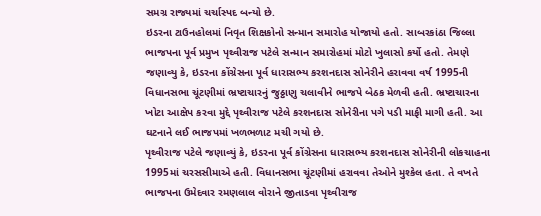સમગ્ર રાજ્યમાં ચર્ચાસ્પદ બન્યો છે.
ઇડરના ટાઉનહોલમાં નિવૃત શિક્ષકોનો સન્માન સમારોહ યોજાયો હતો. સાબરકાંઠા જિલ્લા ભાજપના પૂર્વ પ્રમુખ પૃથ્વીરાજ પટેલે સન્માન સમારોહમાં મોટો ખુલાસો કર્યો હતો. તેમણે જણાવ્યુ કે, ઇડરના કોંગ્રેસના પૂર્વ ધારાસભ્ય કરશનદાસ સોનેરીને હરાવવા વર્ષ 1995ની વિધાનસભા ચૂંટણીમાં ભ્રષ્ટાચારનું જુઠ્ઠાણુ ચલાવીને ભાજપે બેઠક મેળવી હતી. ભ્રષ્ટાચારના ખોટા આક્ષેપ કરવા મુદ્દે પૃથ્વીરાજ પટેલે કરશનદાસ સોનેરીના પગે પડી માફી માગી હતી. આ ઘટનાને લઈ ભાજપમાં ખળભળાટ મચી ગયો છે.
પૃથ્વીરાજ પટેલે જણાવ્યું કે, ઇડરના પૂર્વ કોંગ્રેસના ધારાસભ્ય કરશનદાસ સોનેરીની લોકચાહના 1995માં ચરસસીમાએ હતી. વિધાનસભા ચૂંટણીમાં હરાવવા તેઓને મુશ્કેલ હતા. તે વખતે ભાજપના ઉમેદવાર રમણલાલ વોરાને જીતાડવા પૃથ્વીરાજ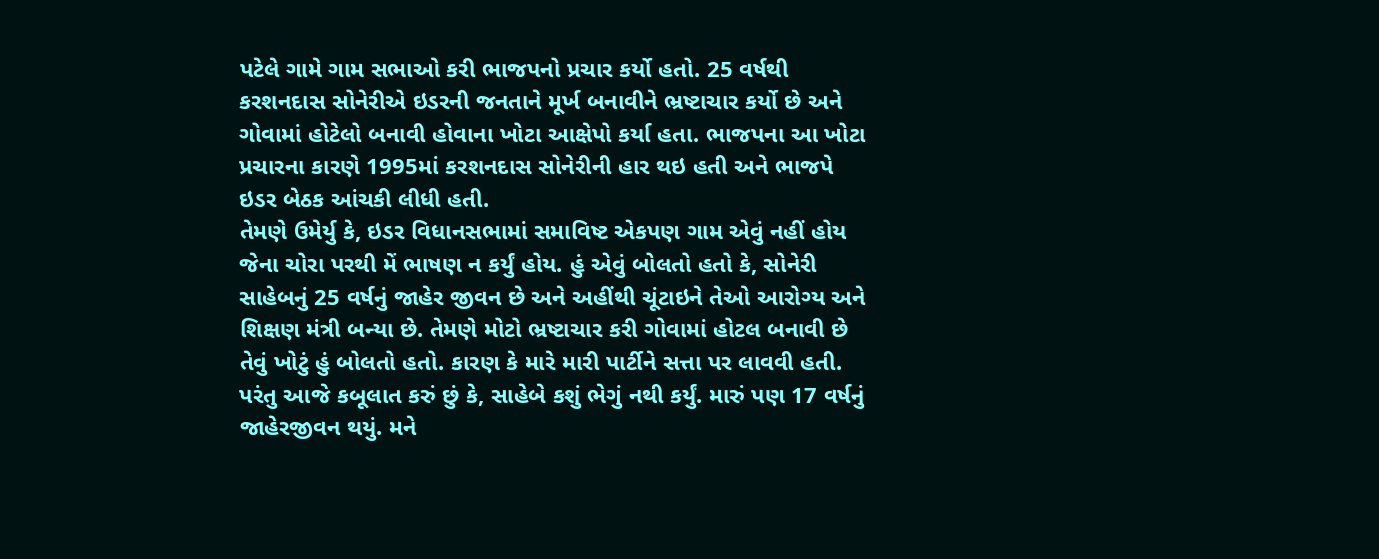પટેલે ગામે ગામ સભાઓ કરી ભાજપનો પ્રચાર કર્યો હતો. 25 વર્ષથી કરશનદાસ સોનેરીએ ઇડરની જનતાને મૂર્ખ બનાવીને ભ્રષ્ટાચાર કર્યો છે અને ગોવામાં હોટેલો બનાવી હોવાના ખોટા આક્ષેપો કર્યા હતા. ભાજપના આ ખોટા પ્રચારના કારણે 1995માં કરશનદાસ સોનેરીની હાર થઇ હતી અને ભાજપે ઇડર બેઠક આંચકી લીધી હતી.
તેમણે ઉમેર્યુ કે, ઇડર વિધાનસભામાં સમાવિષ્ટ એકપણ ગામ એવું નહીં હોય જેના ચોરા પરથી મેં ભાષણ ન કર્યું હોય. હું એવું બોલતો હતો કે, સોનેરી સાહેબનું 25 વર્ષનું જાહેર જીવન છે અને અહીંથી ચૂંટાઇને તેઓ આરોગ્ય અને શિક્ષણ મંત્રી બન્યા છે. તેમણે મોટો ભ્રષ્ટાચાર કરી ગોવામાં હોટલ બનાવી છે તેવું ખોટું હું બોલતો હતો. કારણ કે મારે મારી પાર્ટીને સત્તા પર લાવવી હતી. પરંતુ આજે કબૂલાત કરું છું કે, સાહેબે કશું ભેગું નથી કર્યું. મારું પણ 17 વર્ષનું જાહેરજીવન થયું. મને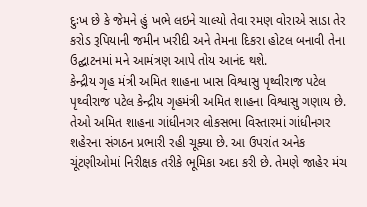દુઃખ છે કે જેમને હું ખભે લઇને ચાલ્યો તેવા રમણ વોરાએ સાડા તેર કરોડ રૂપિયાની જમીન ખરીદી અને તેમના દિકરા હોટલ બનાવી તેના ઉદ્ઘાટનમાં મને આમંત્રણ આપે તોય આનંદ થશે.
કેન્દ્રીય ગૃહ મંત્રી અમિત શાહના ખાસ વિશ્વાસુ પૃથ્વીરાજ પટેલ
પૃથ્વીરાજ પટેલ કેન્દ્રીય ગૃહમંત્રી અમિત શાહના વિશ્વાસુ ગણાય છે. તેઓ અમિત શાહના ગાંધીનગર લોકસભા વિસ્તારમાં ગાંધીનગર શહેરના સંગઠન પ્રભારી રહી ચૂક્યા છે. આ ઉપરાંત અનેક ચૂંટણીઓમાં નિરીક્ષક તરીકે ભૂમિકા અદા કરી છે. તેમણે જાહેર મંચ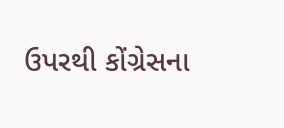ઉપરથી કોંગ્રેસના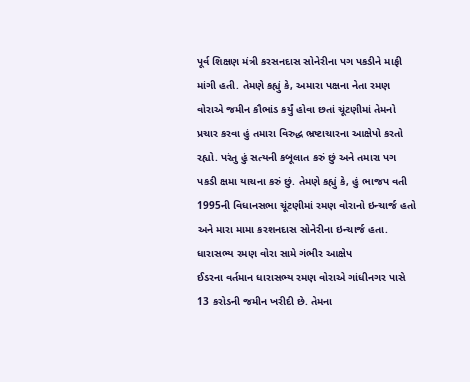પૂર્વ શિક્ષણ મંત્રી કરસનદાસ સોનેરીના પગ પકડીને માફી માંગી હતી. તેમણે કહ્યું કે, અમારા પક્ષના નેતા રમણ વોરાએ જમીન કૌભાંડ કર્યું હોવા છતાં ચૂંટણીમાં તેમનો પ્રચાર કરવા હું તમારા વિરુદ્ધ ભ્રષ્ટાચારના આક્ષેપો કરતો રહ્યો. પરંતુ હું સત્યની કબૂલાત કરું છું અને તમારા પગ પકડી ક્ષમા યાચના કરું છું. તેમણે કહ્યું કે, હું ભાજપ વતી 1995ની વિધાનસભા ચૂંટણીમાં રમણ વોરાનો ઇન્ચાર્જ હતો અને મારા મામા કરશનદાસ સોનેરીના ઇન્ચાર્જ હતા.
ધારાસભ્ય રમણ વોરા સામે ગંભીર આક્ષેપ
ઈડરના વર્તમાન ધારાસભ્ય રમણ વોરાએ ગાંધીનગર પાસે 13 કરોડની જમીન ખરીદી છે. તેમના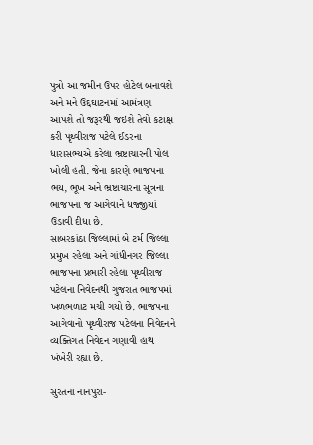પુત્રો આ જમીન ઉપર હોટેલ બનાવશે અને મને ઉદ્દઘાટનમાં આમંત્રણ આપશે તો જરૂરથી જઇશે તેવો કટાક્ષ કરી પૃથ્વીરાજ પટેલે ઈડરના ધારાસભ્યએ કરેલા ભ્રષ્ટાચારની પોલ ખોલી હતી. જેના કારણે ભાજપના ભય, ભૂખ અને ભ્રષ્ટાચારના સૂત્રના ભાજપના જ આગેવાને ધજ્જીયાં ઉડાવી દીધા છે.
સાબરકાંઠા જિલ્લામાં બે ટર્મ જિલ્લા પ્રમુખ રહેલા અને ગાંધીનગર જિલ્લા ભાજપના પ્રભારી રહેલા પૃથ્વીરાજ પટેલના નિવેદનથી ગુજરાત ભાજપમાં ખળભળાટ મચી ગયો છે. ભાજપના આગેવાનો પૃથ્વીરાજ પટેલના નિવેદનને વ્યક્તિગત નિવેદન ગણાવી હાથ ખંખેરી રહ્યા છે.

સુરતના નાનપુરા-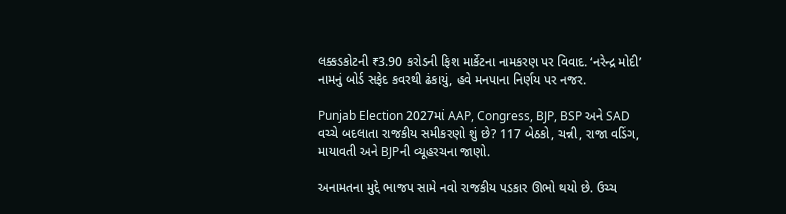લક્કડકોટની ₹3.90 કરોડની ફિશ માર્કેટના નામકરણ પર વિવાદ. ‘નરેન્દ્ર મોદી’ નામનું બોર્ડ સફેદ કવરથી ઢંકાયું, હવે મનપાના નિર્ણય પર નજર.

Punjab Election 2027માં AAP, Congress, BJP, BSP અને SAD વચ્ચે બદલાતા રાજકીય સમીકરણો શું છે? 117 બેઠકો, ચન્ની, રાજા વડિંગ, માયાવતી અને BJPની વ્યૂહરચના જાણો.

અનામતના મુદ્દે ભાજપ સામે નવો રાજકીય પડકાર ઊભો થયો છે. ઉચ્ચ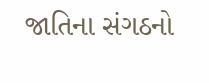જાતિના સંગઠનો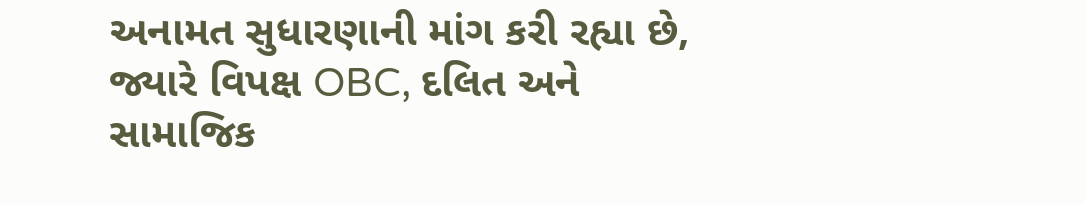અનામત સુધારણાની માંગ કરી રહ્યા છે, જ્યારે વિપક્ષ OBC, દલિત અને સામાજિક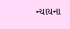ન્યાયના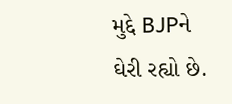મુદ્દે BJPને ઘેરી રહ્યો છે.